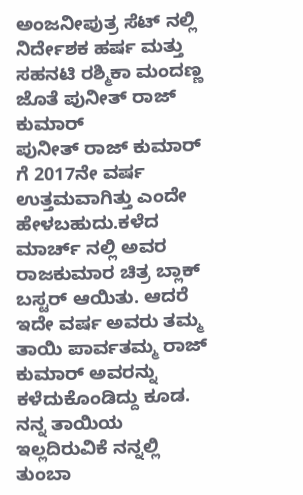ಅಂಜನೀಪುತ್ರ ಸೆಟ್ ನಲ್ಲಿ ನಿರ್ದೇಶಕ ಹರ್ಷ ಮತ್ತು ಸಹನಟಿ ರಶ್ಮಿಕಾ ಮಂದಣ್ಣ ಜೊತೆ ಪುನೀತ್ ರಾಜ್ ಕುಮಾರ್
ಪುನೀತ್ ರಾಜ್ ಕುಮಾರ್ ಗೆ 2017ನೇ ವರ್ಷ ಉತ್ತಮವಾಗಿತ್ತು ಎಂದೇ ಹೇಳಬಹುದು.ಕಳೆದ ಮಾರ್ಚ್ ನಲ್ಲಿ ಅವರ ರಾಜಕುಮಾರ ಚಿತ್ರ ಬ್ಲಾಕ್ ಬಸ್ಟರ್ ಆಯಿತು. ಆದರೆ ಇದೇ ವರ್ಷ ಅವರು ತಮ್ಮ ತಾಯಿ ಪಾರ್ವತಮ್ಮ ರಾಜ್ ಕುಮಾರ್ ಅವರನ್ನು ಕಳೆದುಕೊಂಡಿದ್ದು ಕೂಡ. ನನ್ನ ತಾಯಿಯ ಇಲ್ಲದಿರುವಿಕೆ ನನ್ನಲ್ಲಿ ತುಂಬಾ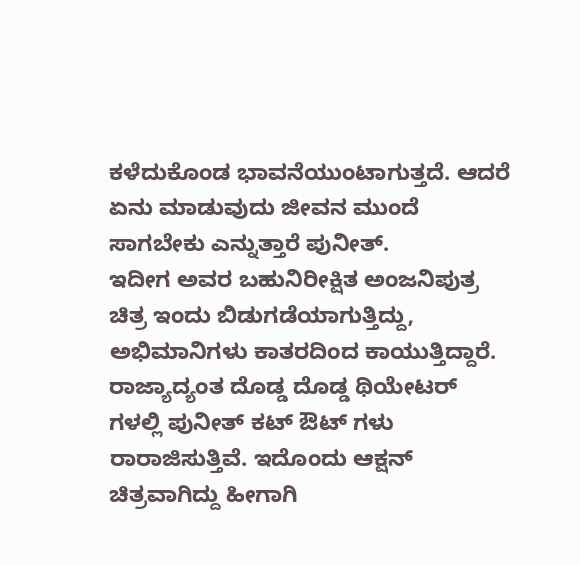ಕಳೆದುಕೊಂಡ ಭಾವನೆಯುಂಟಾಗುತ್ತದೆ. ಆದರೆ ಏನು ಮಾಡುವುದು ಜೀವನ ಮುಂದೆ ಸಾಗಬೇಕು ಎನ್ನುತ್ತಾರೆ ಪುನೀತ್.
ಇದೀಗ ಅವರ ಬಹುನಿರೀಕ್ಷಿತ ಅಂಜನಿಪುತ್ರ ಚಿತ್ರ ಇಂದು ಬಿಡುಗಡೆಯಾಗುತ್ತಿದ್ದು, ಅಭಿಮಾನಿಗಳು ಕಾತರದಿಂದ ಕಾಯುತ್ತಿದ್ದಾರೆ. ರಾಜ್ಯಾದ್ಯಂತ ದೊಡ್ಡ ದೊಡ್ಡ ಥಿಯೇಟರ್ ಗಳಲ್ಲಿ ಪುನೀತ್ ಕಟ್ ಔಟ್ ಗಳು ರಾರಾಜಿಸುತ್ತಿವೆ. ಇದೊಂದು ಆಕ್ಷನ್ ಚಿತ್ರವಾಗಿದ್ದು ಹೀಗಾಗಿ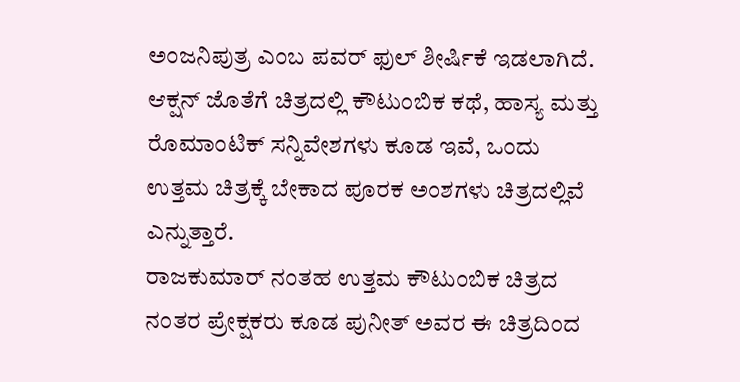ಅಂಜನಿಪುತ್ರ ಎಂಬ ಪವರ್ ಫುಲ್ ಶೀರ್ಷಿಕೆ ಇಡಲಾಗಿದೆ. ಆಕ್ಷನ್ ಜೊತೆಗೆ ಚಿತ್ರದಲ್ಲಿ ಕೌಟುಂಬಿಕ ಕಥೆ, ಹಾಸ್ಯ ಮತ್ತು ರೊಮಾಂಟಿಕ್ ಸನ್ನಿವೇಶಗಳು ಕೂಡ ಇವೆ, ಒಂದು ಉತ್ತಮ ಚಿತ್ರಕ್ಕೆ ಬೇಕಾದ ಪೂರಕ ಅಂಶಗಳು ಚಿತ್ರದಲ್ಲಿವೆ ಎನ್ನುತ್ತಾರೆ.
ರಾಜಕುಮಾರ್ ನಂತಹ ಉತ್ತಮ ಕೌಟುಂಬಿಕ ಚಿತ್ರದ ನಂತರ ಪ್ರೇಕ್ಷಕರು ಕೂಡ ಪುನೀತ್ ಅವರ ಈ ಚಿತ್ರದಿಂದ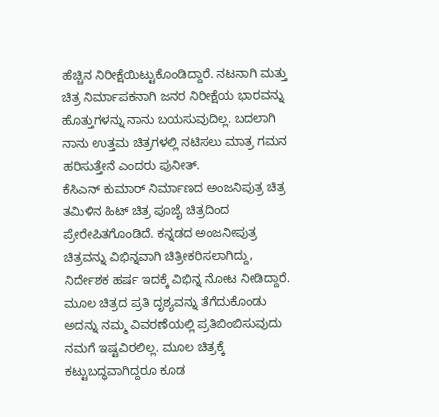ಹೆಚ್ಚಿನ ನಿರೀಕ್ಷೆಯಿಟ್ಟುಕೊಂಡಿದ್ದಾರೆ. ನಟನಾಗಿ ಮತ್ತು ಚಿತ್ರ ನಿರ್ಮಾಪಕನಾಗಿ ಜನರ ನಿರೀಕ್ಷೆಯ ಭಾರವನ್ನು ಹೊತ್ತುಗಳನ್ನು ನಾನು ಬಯಸುವುದಿಲ್ಲ. ಬದಲಾಗಿ ನಾನು ಉತ್ತಮ ಚಿತ್ರಗಳಲ್ಲಿ ನಟಿಸಲು ಮಾತ್ರ ಗಮನ ಹರಿಸುತ್ತೇನೆ ಎಂದರು ಪುನೀತ್.
ಕೆಸಿಎನ್ ಕುಮಾರ್ ನಿರ್ಮಾಣದ ಅಂಜನಿಪುತ್ರ ಚಿತ್ರ ತಮಿಳಿನ ಹಿಟ್ ಚಿತ್ರ ಪೂಜೈ ಚಿತ್ರದಿಂದ ಪ್ರೇರೇಪಿತಗೊಂಡಿದೆ. ಕನ್ನಡದ ಅಂಜನೀಪುತ್ರ ಚಿತ್ರವನ್ನು ವಿಭಿನ್ನವಾಗಿ ಚಿತ್ರೀಕರಿಸಲಾಗಿದ್ದು, ನಿರ್ದೇಶಕ ಹರ್ಷ ಇದಕ್ಕೆ ವಿಭಿನ್ನ ನೋಟ ನೀಡಿದ್ದಾರೆ. ಮೂಲ ಚಿತ್ರದ ಪ್ರತಿ ದೃಶ್ಯವನ್ನು ತೆಗೆದುಕೊಂಡು ಅದನ್ನು ನಮ್ಮ ವಿವರಣೆಯಲ್ಲಿ ಪ್ರತಿಬಿಂಬಿಸುವುದು ನಮಗೆ ಇಷ್ಟವಿರಲಿಲ್ಲ. ಮೂಲ ಚಿತ್ರಕ್ಕೆ ಕಟ್ಟುಬದ್ಧವಾಗಿದ್ದರೂ ಕೂಡ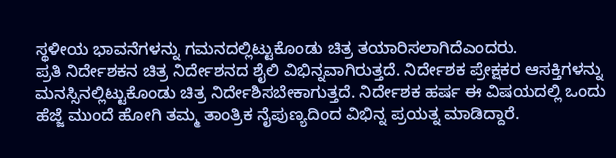ಸ್ಥಳೀಯ ಭಾವನೆಗಳನ್ನು ಗಮನದಲ್ಲಿಟ್ಟುಕೊಂಡು ಚಿತ್ರ ತಯಾರಿಸಲಾಗಿದೆಎಂದರು.
ಪ್ರತಿ ನಿರ್ದೇಶಕನ ಚಿತ್ರ ನಿರ್ದೇಶನದ ಶೈಲಿ ವಿಭಿನ್ನವಾಗಿರುತ್ತದೆ. ನಿರ್ದೇಶಕ ಪ್ರೇಕ್ಷಕರ ಆಸಕ್ತಿಗಳನ್ನು ಮನಸ್ಸಿನಲ್ಲಿಟ್ಟುಕೊಂಡು ಚಿತ್ರ ನಿರ್ದೇಶಿಸಬೇಕಾಗುತ್ತದೆ. ನಿರ್ದೇಶಕ ಹರ್ಷ ಈ ವಿಷಯದಲ್ಲಿ ಒಂದು ಹೆಜ್ಜೆ ಮುಂದೆ ಹೋಗಿ ತಮ್ಮ ತಾಂತ್ರಿಕ ನೈಪುಣ್ಯದಿಂದ ವಿಭಿನ್ನ ಪ್ರಯತ್ನ ಮಾಡಿದ್ದಾರೆ.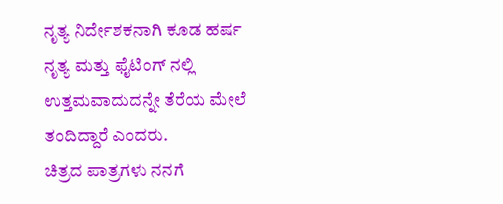ನೃತ್ಯ ನಿರ್ದೇಶಕನಾಗಿ ಕೂಡ ಹರ್ಷ ನೃತ್ಯ ಮತ್ತು ಫೈಟಿಂಗ್ ನಲ್ಲಿ ಉತ್ತಮವಾದುದನ್ನೇ ತೆರೆಯ ಮೇಲೆ ತಂದಿದ್ದಾರೆ ಎಂದರು.
ಚಿತ್ರದ ಪಾತ್ರಗಳು ನನಗೆ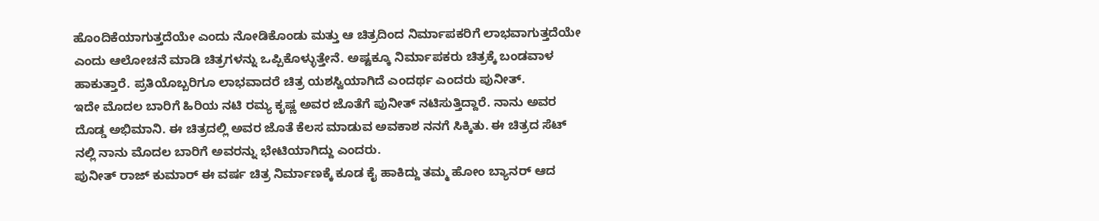ಹೊಂದಿಕೆಯಾಗುತ್ತದೆಯೇ ಎಂದು ನೋಡಿಕೊಂಡು ಮತ್ತು ಆ ಚಿತ್ರದಿಂದ ನಿರ್ಮಾಪಕರಿಗೆ ಲಾಭವಾಗುತ್ತದೆಯೇ ಎಂದು ಆಲೋಚನೆ ಮಾಡಿ ಚಿತ್ರಗಳನ್ನು ಒಪ್ಪಿಕೊಳ್ಳುತ್ತೇನೆ. ಅಷ್ಟಕ್ಕೂ ನಿರ್ಮಾಪಕರು ಚಿತ್ರಕ್ಕೆ ಬಂಡವಾಳ ಹಾಕುತ್ತಾರೆ. ಪ್ರತಿಯೊಬ್ಬರಿಗೂ ಲಾಭವಾದರೆ ಚಿತ್ರ ಯಶಸ್ವಿಯಾಗಿದೆ ಎಂದರ್ಥ ಎಂದರು ಪುನೀತ್.
ಇದೇ ಮೊದಲ ಬಾರಿಗೆ ಹಿರಿಯ ನಟಿ ರಮ್ಯ ಕೃಷ್ಣ ಅವರ ಜೊತೆಗೆ ಪುನೀತ್ ನಟಿಸುತ್ತಿದ್ದಾರೆ. ನಾನು ಅವರ ದೊಡ್ಡ ಅಭಿಮಾನಿ. ಈ ಚಿತ್ರದಲ್ಲಿ ಅವರ ಜೊತೆ ಕೆಲಸ ಮಾಡುವ ಅವಕಾಶ ನನಗೆ ಸಿಕ್ಕಿತು. ಈ ಚಿತ್ರದ ಸೆಟ್ ನಲ್ಲಿ ನಾನು ಮೊದಲ ಬಾರಿಗೆ ಅವರನ್ನು ಭೇಟಿಯಾಗಿದ್ದು ಎಂದರು.
ಪುನೀತ್ ರಾಜ್ ಕುಮಾರ್ ಈ ವರ್ಷ ಚಿತ್ರ ನಿರ್ಮಾಣಕ್ಕೆ ಕೂಡ ಕೈ ಹಾಕಿದ್ದು ತಮ್ಮ ಹೋಂ ಬ್ಯಾನರ್ ಆದ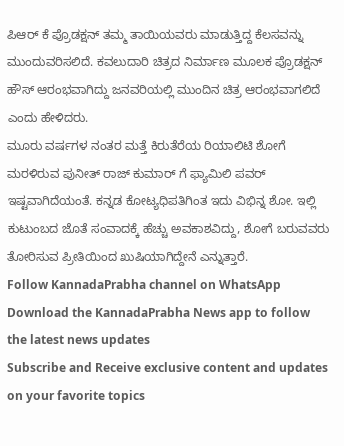ಪಿಆರ್ ಕೆ ಪ್ರೊಡಕ್ಷನ್ ತಮ್ಮ ತಾಯಿಯವರು ಮಾಡುತ್ತಿದ್ದ ಕೆಲಸವನ್ನು ಮುಂದುವರಿಸಲಿದೆ. ಕವಲುದಾರಿ ಚಿತ್ರದ ನಿರ್ಮಾಣ ಮೂಲಕ ಪ್ರೊಡಕ್ಷನ್ ಹೌಸ್ ಆರಂಭವಾಗಿದ್ದು ಜನವರಿಯಲ್ಲಿ ಮುಂದಿನ ಚಿತ್ರ ಆರಂಭವಾಗಲಿದೆ ಎಂದು ಹೇಳಿದರು.
ಮೂರು ವರ್ಷಗಳ ನಂತರ ಮತ್ತೆ ಕಿರುತೆರೆಯ ರಿಯಾಲಿಟಿ ಶೋಗೆ ಮರಳಿರುವ ಪುನೀತ್ ರಾಜ್ ಕುಮಾರ್ ಗೆ ಫ್ಯಾಮಿಲಿ ಪವರ್ ಇಷ್ಟವಾಗಿದೆಯಂತೆ. ಕನ್ನಡ ಕೋಟ್ಯಧಿಪತಿಗಿಂತ ಇದು ವಿಭಿನ್ನ ಶೋ. ಇಲ್ಲಿ ಕುಟುಂಬದ ಜೊತೆ ಸಂವಾದಕ್ಕೆ ಹೆಚ್ಚು ಅವಕಾಶವಿದ್ದು, ಶೋಗೆ ಬರುವವರು ತೋರಿಸುವ ಪ್ರೀತಿಯಿಂದ ಖುಷಿಯಾಗಿದ್ದೇನೆ ಎನ್ನುತ್ತಾರೆ.
Follow KannadaPrabha channel on WhatsApp
Download the KannadaPrabha News app to follow the latest news updates
Subscribe and Receive exclusive content and updates on your favorite topics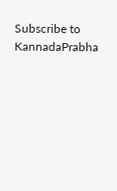Subscribe to KannadaPrabha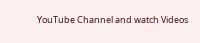YouTube Channel and watch Videos